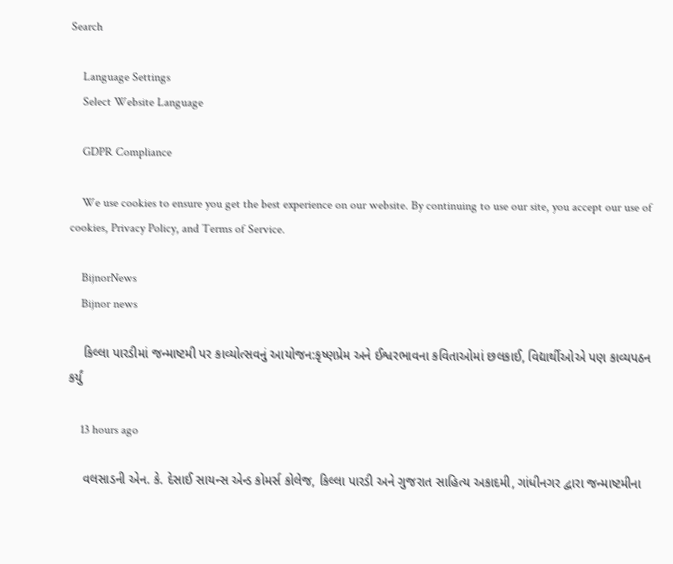Search

    Language Settings
    Select Website Language

    GDPR Compliance

    We use cookies to ensure you get the best experience on our website. By continuing to use our site, you accept our use of cookies, Privacy Policy, and Terms of Service.

    BijnorNews
    Bijnor news

    કિલ્લા પારડીમાં જન્માષ્ટમી પર કાવ્યોત્સવનું આયોજન:કૃષ્ણપ્રેમ અને ઈશ્વરભાવના કવિતાઓમાં છલકાઈ, વિદ્યાર્થીઓએ પણ કાવ્યપઠન કર્યું

    13 hours ago

    વલસાડની એન. કે. દેસાઈ સાયન્સ એન્ડ કોમર્સ કોલેજ, કિલ્લા પારડી અને ગુજરાત સાહિત્ય અકાદમી, ગાંધીનગર દ્વારા જન્માષ્ટમીના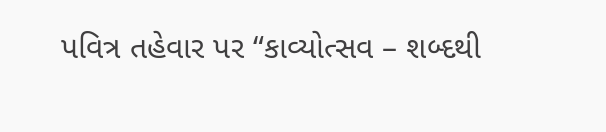પવિત્ર તહેવાર પર “કાવ્યોત્સવ – શબ્દથી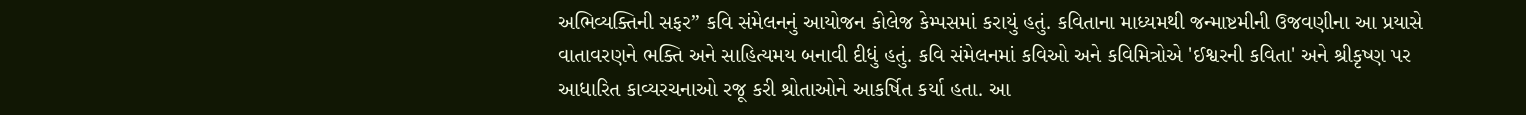અભિવ્યક્તિની સફર” કવિ સંમેલનનું આયોજન કોલેજ કેમ્પસમાં કરાયું હતું. કવિતાના માધ્યમથી જન્માષ્ટમીની ઉજવણીના આ પ્રયાસે વાતાવરણને ભક્તિ અને સાહિત્યમય બનાવી દીધું હતું. કવિ સંમેલનમાં કવિઓ અને કવિમિત્રોએ 'ઈશ્વરની કવિતા' અને શ્રીકૃષ્ણ પર આધારિત કાવ્યરચનાઓ રજૂ કરી શ્રોતાઓને આકર્ષિત કર્યા હતા. આ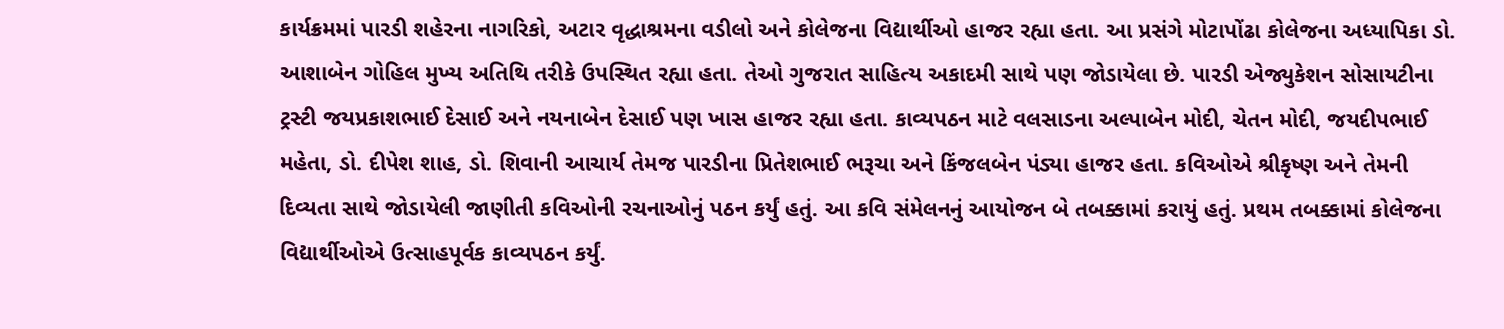કાર્યક્રમમાં પારડી શહેરના નાગરિકો, અટાર વૃદ્ધાશ્રમના વડીલો અને કોલેજના વિદ્યાર્થીઓ હાજર રહ્યા હતા. આ પ્રસંગે મોટાપોંઢા કોલેજના અધ્યાપિકા ડો. આશાબેન ગોહિલ મુખ્ય અતિથિ તરીકે ઉપસ્થિત રહ્યા હતા. તેઓ ગુજરાત સાહિત્ય અકાદમી સાથે પણ જોડાયેલા છે. પારડી એજ્યુકેશન સોસાયટીના ટ્રસ્ટી જયપ્રકાશભાઈ દેસાઈ અને નયનાબેન દેસાઈ પણ ખાસ હાજર રહ્યા હતા. કાવ્યપઠન માટે વલસાડના અલ્પાબેન મોદી, ચેતન મોદી, જયદીપભાઈ મહેતા, ડો. દીપેશ શાહ, ડો. શિવાની આચાર્ય તેમજ પારડીના પ્રિતેશભાઈ ભરૂચા અને કિંજલબેન પંડ્યા હાજર હતા. કવિઓએ શ્રીકૃષ્ણ અને તેમની દિવ્યતા સાથે જોડાયેલી જાણીતી કવિઓની રચનાઓનું પઠન કર્યું હતું. આ કવિ સંમેલનનું આયોજન બે તબક્કામાં કરાયું હતું. પ્રથમ તબક્કામાં કોલેજના વિદ્યાર્થીઓએ ઉત્સાહપૂર્વક કાવ્યપઠન કર્યું.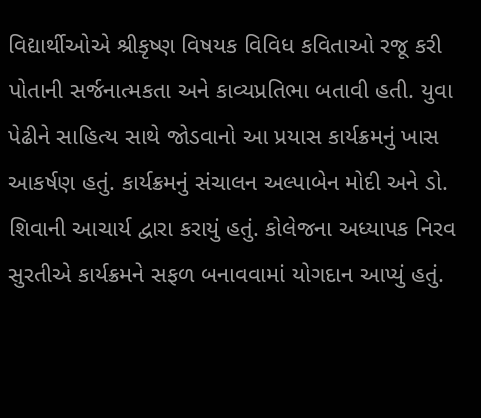વિદ્યાર્થીઓએ શ્રીકૃષ્ણ વિષયક વિવિધ કવિતાઓ રજૂ કરી પોતાની સર્જનાત્મકતા અને કાવ્યપ્રતિભા બતાવી હતી. યુવા પેઢીને સાહિત્ય સાથે જોડવાનો આ પ્રયાસ કાર્યક્રમનું ખાસ આકર્ષણ હતું. કાર્યક્રમનું સંચાલન અલ્પાબેન મોદી અને ડો. શિવાની આચાર્ય દ્વારા કરાયું હતું. કોલેજના અધ્યાપક નિરવ સુરતીએ કાર્યક્રમને સફળ બનાવવામાં યોગદાન આપ્યું હતું.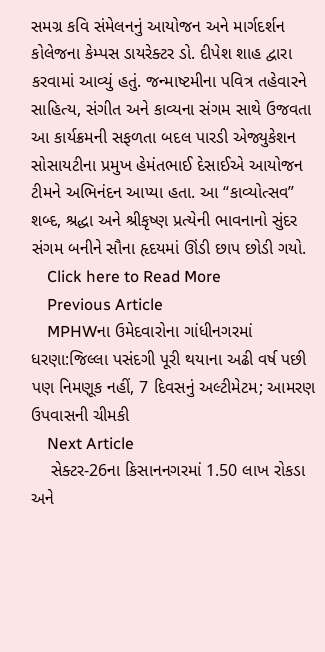સમગ્ર કવિ સંમેલનનું આયોજન અને માર્ગદર્શન કોલેજના કેમ્પસ ડાયરેક્ટર ડો. દીપેશ શાહ દ્વારા કરવામાં આવ્યું હતું. જન્માષ્ટમીના પવિત્ર તહેવારને સાહિત્ય, સંગીત અને કાવ્યના સંગમ સાથે ઉજવતા આ કાર્યક્રમની સફળતા બદલ પારડી એજ્યુકેશન સોસાયટીના પ્રમુખ હેમંતભાઈ દેસાઈએ આયોજન ટીમને અભિનંદન આપ્યા હતા. આ “કાવ્યોત્સવ” શબ્દ, શ્રદ્ધા અને શ્રીકૃષ્ણ પ્રત્યેની ભાવનાનો સુંદર સંગમ બનીને સૌના હૃદયમાં ઊંડી છાપ છોડી ગયો.
    Click here to Read More
    Previous Article
    MPHWના ઉમેદવારોના ગાંધીનગરમાં ધરણા:જિલ્લા પસંદગી પૂરી થયાના અઢી વર્ષ પછી પણ નિમણૂક નહીં, 7 દિવસનું અલ્ટીમેટમ; આમરણ ઉપવાસની ચીમકી
    Next Article
    સેક્ટર-26ના કિસાનનગરમાં 1.50 લાખ રોકડા અને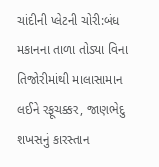ચાંદીની પ્લેટની ચોરી:બંધ મકાનના તાળા તોડ્યા વિના તિજોરીમાંથી માલાસામાન લઈને રફૂચક્કર, જાણભેદુ શખસનું કારસ્તાન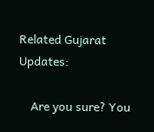Related Gujarat Updates:

    Are you sure? You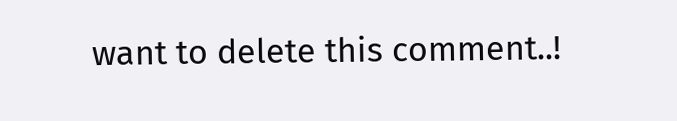want to delete this comment..!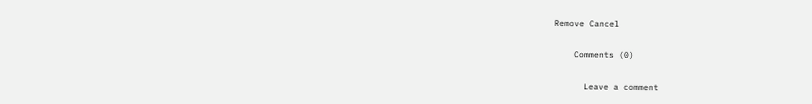Remove Cancel

    Comments (0)

      Leave a comment